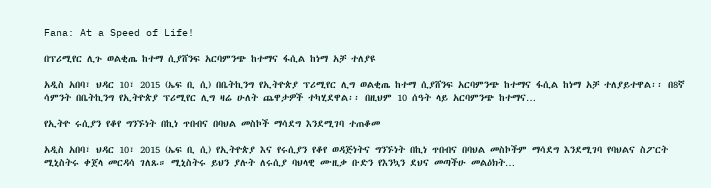Fana: At a Speed of Life!

በፕሪሚየር ሊጉ ወልቂጤ ከተማ ሲያሸንፍ አርባምንጭ ከተማና ፋሲል ከነማ አቻ ተለያዩ

አዲስ አበባ፣ ህዳር 10፣ 2015 (ኤፍ ቢ ሲ) በቤትኪንግ የኢትዮጵያ ፕሪሚየር ሊግ ወልቂጤ ከተማ ሲያሸንፍ አርባምንጭ ከተማና ፋሲል ከነማ አቻ ተለያይተዋል፡፡ በ8ኛ ሳምንት በቤትኪንግ የኢትዮጵያ ፕሪሚየር ሊግ ዛሬ ሁለት ጨዋታዎች ተካሂደዋል፡፡ በዚህም 10 ሰዓት ላይ አርባምንጭ ከተማና…

የኢትዮ ሩሲያን የቆየ ግንኙነት በኪነ ጥበብና በባህል መስኮች ማሳደግ እንደሚገባ ተጠቆመ

አዲስ አበባ፣ ህዳር 10፣ 2015 (ኤፍ ቢ ሲ) የኢትዮጵያ እና የሩሲያን የቆየ ወዳጅነትና ግንኙነት በኪነ ጥበብና በባህል መስኮችም ማሳደግ እንደሚገባ የባህልና ስፖርት ሚኒስትሩ ቀጀላ መርዳሳ ገለጹ። ሚኒስትሩ ይህን ያሉት ለሩሲያ ባህላዊ ሙዚቃ ቡድን የእንኳን ደህና መጣችሁ መልዕክት…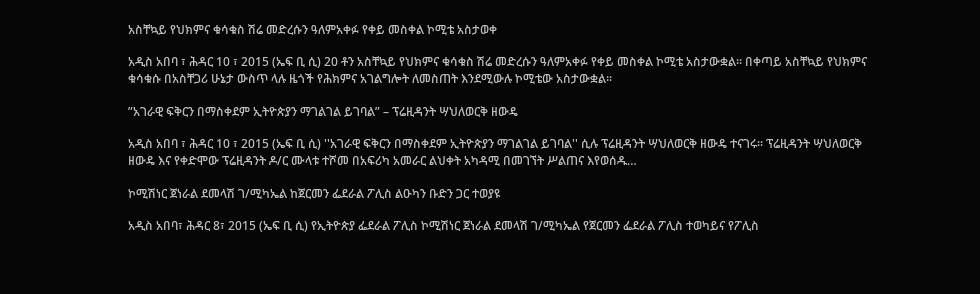አስቸኳይ የህክምና ቁሳቁስ ሽሬ መድረሱን ዓለምአቀፉ የቀይ መስቀል ኮሚቴ አስታወቀ

አዲስ አበባ ፣ ሕዳር 10 ፣ 2015 (ኤፍ ቢ ሲ) 20 ቶን አስቸኳይ የህክምና ቁሳቁስ ሽሬ መድረሱን ዓለምአቀፉ የቀይ መስቀል ኮሚቴ አስታውቋል፡፡ በቀጣይ አስቸኳይ የህክምና ቁሳቁሱ በአስቸጋሪ ሁኔታ ውስጥ ላሉ ዜጎች የሕክምና አገልግሎት ለመስጠት እንደሚውሉ ኮሚቴው አስታውቋል፡፡

”አገራዊ ፍቅርን በማስቀደም ኢትዮጵያን ማገልገል ይገባል” – ፕሬዚዳንት ሣህለወርቅ ዘውዴ

አዲስ አበባ ፣ ሕዳር 10 ፣ 2015 (ኤፍ ቢ ሲ) ''አገራዊ ፍቅርን በማስቀደም ኢትዮጵያን ማገልገል ይገባል'' ሲሉ ፕሬዚዳንት ሣህለወርቅ ዘውዴ ተናገሩ፡፡ ፕሬዚዳንት ሣህለወርቅ ዘውዴ እና የቀድሞው ፕሬዚዳንት ዶ/ር ሙላቱ ተሾመ በአፍሪካ አመራር ልህቀት አካዳሚ በመገኘት ሥልጠና እየወሰዱ…

ኮሚሽነር ጀነራል ደመላሽ ገ/ሚካኤል ከጀርመን ፌደራል ፖሊስ ልዑካን ቡድን ጋር ተወያዩ

አዲስ አበባ፣ ሕዳር 8፣ 2015 (ኤፍ ቢ ሲ) የኢትዮጵያ ፌደራል ፖሊስ ኮሚሽነር ጀነራል ደመላሽ ገ/ሚካኤል የጀርመን ፌደራል ፖሊስ ተወካይና የፖሊስ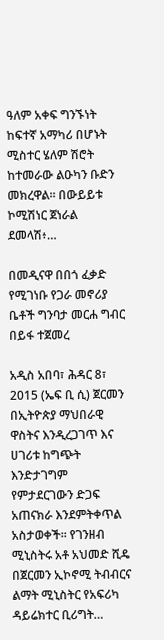ዓለም አቀፍ ግንኙነት ከፍተኛ አማካሪ በሆኑት ሚስተር ሄለም ሽሮት ከተመራው ልዑካን ቡድን መክረዋል፡፡ በውይይቱ ኮሚሽነር ጀነራል ደመላሽ፥…

በመዲናዋ በበጎ ፈቃድ የሚገነቡ የጋራ መኖሪያ ቤቶች ግንባታ መርሐ ግብር በይፋ ተጀመረ

አዲስ አበባ፣ ሕዳር 8፣ 2015 (ኤፍ ቢ ሲ) ጀርመን በኢትዮጵያ ማህበራዊ ዋስትና እንዲረጋገጥ እና ሀገሪቱ ከግጭት እንድታገግም የምታደርገውን ድጋፍ አጠናክራ እንደምትቀጥል አስታወቀች፡፡ የገንዘብ ሚኒስትሩ አቶ አህመድ ሺዴ በጀርመን ኢኮኖሚ ትብብርና ልማት ሚኒስትር የአፍሪካ ዳይሬክተር ቢሪግት…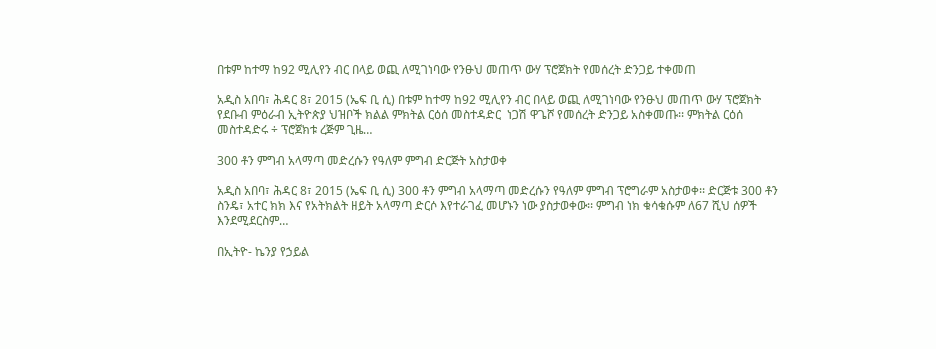በቱም ከተማ ከ92 ሚሊየን ብር በላይ ወጪ ለሚገነባው የንፁህ መጠጥ ውሃ ፕሮጀክት የመሰረት ድንጋይ ተቀመጠ

አዲስ አበባ፣ ሕዳር 8፣ 2015 (ኤፍ ቢ ሲ) በቱም ከተማ ከ92 ሚሊየን ብር በላይ ወጪ ለሚገነባው የንፁህ መጠጥ ውሃ ፕሮጀክት የደቡብ ምዕራብ ኢትዮጵያ ህዝቦች ክልል ምክትል ርዕሰ መስተዳድር  ነጋሽ ዋጌሾ የመሰረት ድንጋይ አስቀመጡ፡፡ ምክትል ርዕሰ መስተዳድሩ ÷ ፕሮጀክቱ ረጅም ጊዜ…

300 ቶን ምግብ አላማጣ መድረሱን የዓለም ምግብ ድርጅት አስታወቀ

አዲስ አበባ፣ ሕዳር 8፣ 2015 (ኤፍ ቢ ሲ) 300 ቶን ምግብ አላማጣ መድረሱን የዓለም ምግብ ፕሮግራም አስታወቀ፡፡ ድርጅቱ 300 ቶን ስንዴ፣ አተር ክክ እና የአትክልት ዘይት አላማጣ ድርሶ እየተራገፈ መሆኑን ነው ያስታወቀው፡፡ ምግብ ነክ ቁሳቁሱም ለ67 ሺህ ሰዎች እንደሚደርስም…

በኢትዮ- ኬንያ የኃይል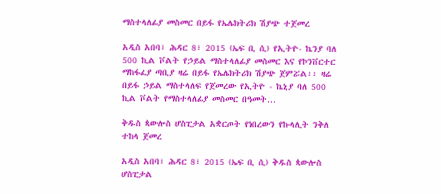ማስተላለፊያ መስመር በይፋ የኤሌክትሪክ ሽያጭ ተጀመረ

አዲስ አበባ፣ ሕዳር 8፣ 2015 (ኤፍ ቢ ሲ) የኢትዮ- ኬንያ ባለ 500 ኪል ቮልት የኃይል ማስተላለፊያ መስመር እና የኮንቨርተር ማከፋፈያ ጣቢያ ዛሬ በይፋ የኤሌክትሪክ ሽያጭ ጀምሯል፡፡ ዛሬ በይፋ ኃይል ማስተላለፍ የጀመረው የኢትዮ - ኬኒያ ባለ 500 ኪል ቮልት የማስተላለፊያ መስመር በዓመት…

ቅዱስ ጳውሎስ ሆስፒታል አቋርጦት የነበረውን የኩላሊት ንቅለ ተከላ ጀመረ

አዲስ አበባ፣ ሕዳር 8፣ 2015 (ኤፍ ቢ ሲ) ቅዱስ ጳውሎስ ሆስፒታል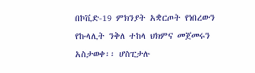በኮቪድ-19 ምክንያት አቋርጦት የነበረውን የኩላሊት ንቅለ ተከላ ህክምና መጀመሩን አስታወቀ፡፡ ሆስፒታሉ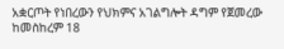አቋርጦት የነበረውን የህክምና አገልግሎት ዳግም የጀመረው ከመስከረም 18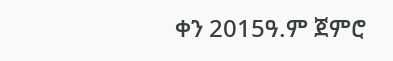ቀን 2015ዓ.ም ጀምሮ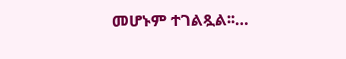መሆኑም ተገልጿል፡፡…